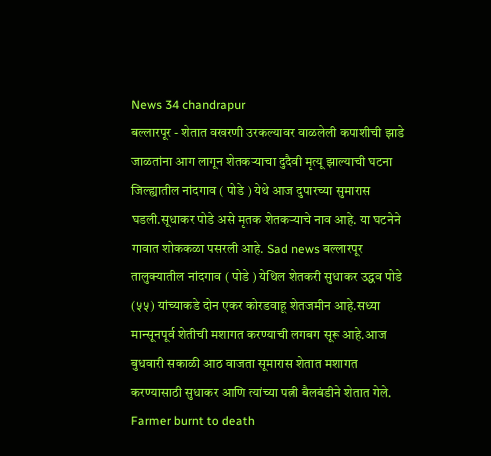News 34 chandrapur
बल्लारपूर - शेतात वखरणी उरकल्यावर वाळलेली कपाशीची झाडे जाळतांना आग लागून शेतकऱ्याचा दुदैवी मृत्यू झाल्याची घटना जिल्ह्यातील नांदगाव ( पोडे ) येथे आज दुपारच्या सुमारास घडली.सूधाकर पोडे असे मृतक शेतकऱ्याचे नाव आहे. या घटनेने गावात शोककळा पसरली आहे. Sad news बल्लारपूर तालुक्यातील नांदगाव ( पोडे ) येथिल शेतकरी सुधाकर उद्धव पोडे (५५) यांच्याकडे दोन एकर कोरडवाहू शेतजमीन आहे.सध्या मान्सूनपूर्व शेतीची मशागत करण्याची लगबग सूरू आहे.आज बुधवारी सकाळी आठ वाजता सूमारास शेतात मशागत करण्यासाठी सुधाकर आणि त्यांच्या पत्नी बैलबंडीने शेतात गेले. Farmer burnt to death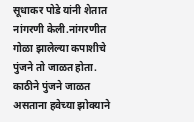सूधाकर पोडे यांनी शेतात नांगरणी केली.नांगरणीत गोळा झालेल्या कपाशीचे पुंजने तो जाळत होता. काठीने पुंजने जाळत असताना हवेच्या झोक्याने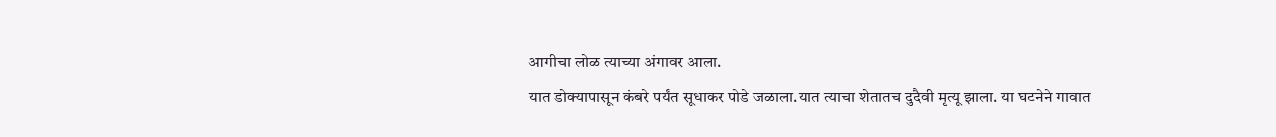आगीचा लोळ त्याच्या अंगावर आला.
यात डोक्यापासून कंबरे पर्यंत सूधाकर पोडे जळाला.यात त्याचा शेतातच दुदैवी मृत्यू झाला. या घटनेने गावात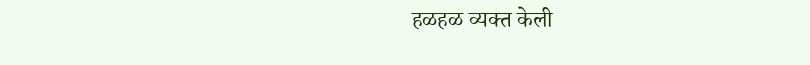हळहळ व्यक्त केली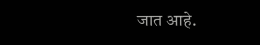जात आहे.